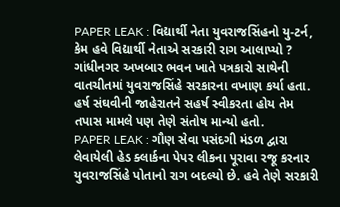PAPER LEAK : વિદ્યાર્થી નેતા યુવરાજસિંહનો યુ-ટર્ન, કેમ હવે વિદ્યાર્થી નેતાએ સરકારી રાગ આલાપ્યો ?
ગાંધીનગર અખબાર ભવન ખાતે પત્રકારો સાથેની વાતચીતમાં યુવરાજસિંહે સરકારના વખાણ કર્યા હતા. હર્ષ સંઘવીની જાહેરાતને સહર્ષ સ્વીકરતા હોય તેમ તપાસ મામલે પણ તેણે સંતોષ માન્યો હતો.
PAPER LEAK : ગૌણ સેવા પસંદગી મંડળ દ્વારા લેવાયેલી હેડ ક્લાર્કના પેપર લીકના પૂરાવા રજૂ કરનાર યુવરાજસિંહે પોતાનો રાગ બદલ્યો છે. હવે તેણે સરકારી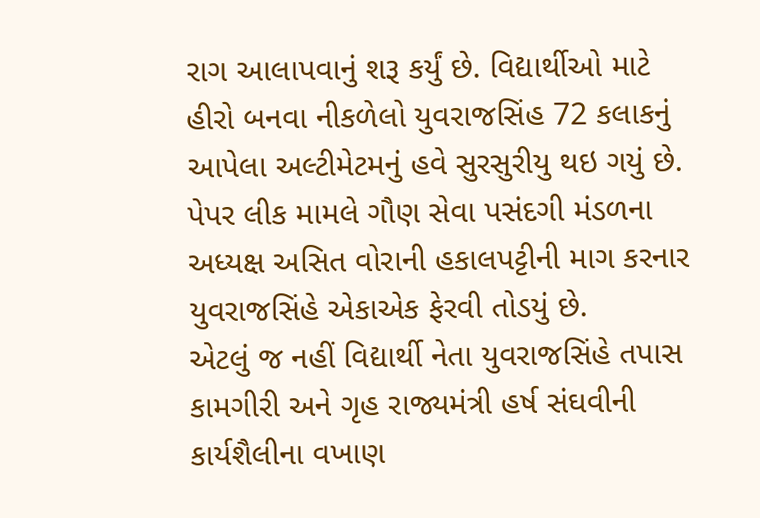રાગ આલાપવાનું શરૂ કર્યું છે. વિદ્યાર્થીઓ માટે હીરો બનવા નીકળેલો યુવરાજસિંહ 72 કલાકનું આપેલા અલ્ટીમેટમનું હવે સુરસુરીયુ થઇ ગયું છે. પેપર લીક મામલે ગૌણ સેવા પસંદગી મંડળના અધ્યક્ષ અસિત વોરાની હકાલપટ્ટીની માગ કરનાર યુવરાજસિંહે એકાએક ફેરવી તોડયું છે.
એટલું જ નહીં વિદ્યાર્થી નેતા યુવરાજસિંહે તપાસ કામગીરી અને ગૃહ રાજ્યમંત્રી હર્ષ સંઘવીની કાર્યશૈલીના વખાણ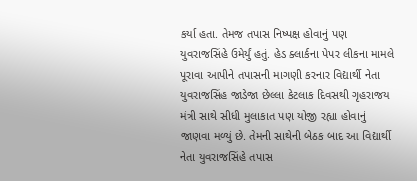કર્યા હતા. તેમજ તપાસ નિષ્પક્ષ હોવાનું પણ યુવરાજસિંહે ઉમેર્યું હતું. હેડ ક્લાર્કના પેપર લીકના મામલે પૂરાવા આપીને તપાસની માગણી કરનાર વિદ્યાર્થી નેતા યુવરાજસિંહ જાડેજા છેલ્લા કેટલાક દિવસથી ગૃહરાજય મંત્રી સાથે સીધી મુલાકાત પણ યોજી રહ્યા હોવાનું જાણવા મળ્યું છે. તેમની સાથેની બેઠક બાદ આ વિદ્યાર્થી નેતા યુવરાજસિંહે તપાસ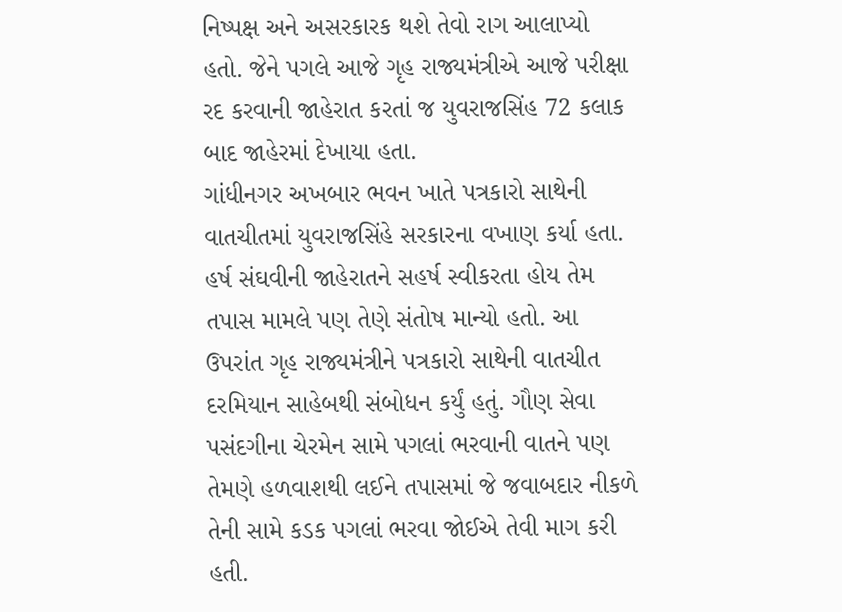નિષ્પક્ષ અને અસરકારક થશે તેવો રાગ આલાપ્યો હતો. જેને પગલે આજે ગૃહ રાજ્યમંત્રીએ આજે પરીક્ષા રદ કરવાની જાહેરાત કરતાં જ યુવરાજસિંહ 72 કલાક બાદ જાહેરમાં દેખાયા હતા.
ગાંધીનગર અખબાર ભવન ખાતે પત્રકારો સાથેની વાતચીતમાં યુવરાજસિંહે સરકારના વખાણ કર્યા હતા. હર્ષ સંઘવીની જાહેરાતને સહર્ષ સ્વીકરતા હોય તેમ તપાસ મામલે પણ તેણે સંતોષ માન્યો હતો. આ ઉપરાંત ગૃહ રાજ્યમંત્રીને પત્રકારો સાથેની વાતચીત દરમિયાન સાહેબથી સંબોધન કર્યું હતું. ગૌણ સેવા પસંદગીના ચેરમેન સામે પગલાં ભરવાની વાતને પણ તેમણે હળવાશથી લઈને તપાસમાં જે જવાબદાર નીકળે તેની સામે કડક પગલાં ભરવા જોઈએ તેવી માગ કરી હતી.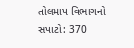તોલમાપ વિભાગનો સપાટો: 370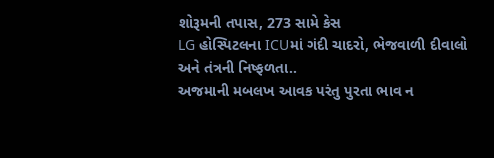શોરૂમની તપાસ, 273 સામે કેસ
LG હોસ્પિટલના ICUમાં ગંદી ચાદરો, ભેજવાળી દીવાલો અને તંત્રની નિષ્ફળતા..
અજમાની મબલખ આવક પરંતુ પુરતા ભાવ ન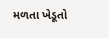મળતા ખેડૂતો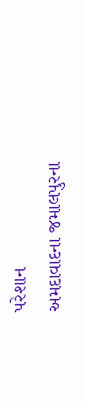પરેશાન
અમદાવાદના જમાલપુરના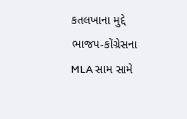કતલખાના મુદ્દે ભાજપ-કોંગ્રેસના MLA સામ સામે